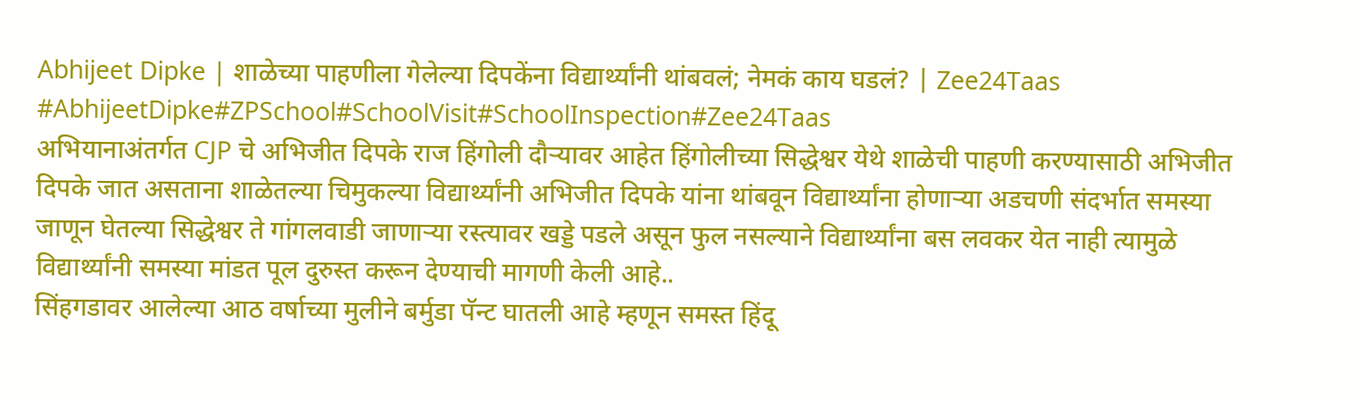Abhijeet Dipke | शाळेच्या पाहणीला गेलेल्या दिपकेंना विद्यार्थ्यांनी थांबवलं; नेमकं काय घडलं? | Zee24Taas
#AbhijeetDipke#ZPSchool#SchoolVisit#SchoolInspection#Zee24Taas
अभियानाअंतर्गत CJP चे अभिजीत दिपके राज हिंगोली दौऱ्यावर आहेत हिंगोलीच्या सिद्धेश्वर येथे शाळेची पाहणी करण्यासाठी अभिजीत दिपके जात असताना शाळेतल्या चिमुकल्या विद्यार्थ्यांनी अभिजीत दिपके यांना थांबवून विद्यार्थ्यांना होणाऱ्या अडचणी संदर्भात समस्या जाणून घेतल्या सिद्धेश्वर ते गांगलवाडी जाणाऱ्या रस्त्यावर खड्डे पडले असून फुल नसल्याने विद्यार्थ्यांना बस लवकर येत नाही त्यामुळे विद्यार्थ्यांनी समस्या मांडत पूल दुरुस्त करून देण्याची मागणी केली आहे..
सिंहगडावर आलेल्या आठ वर्षाच्या मुलीने बर्मुडा पॅन्ट घातली आहे म्हणून समस्त हिंदू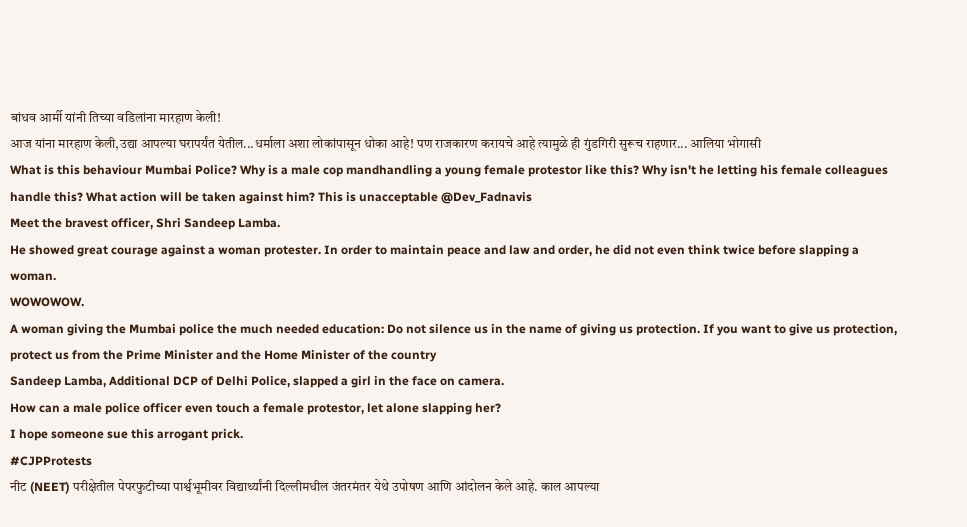बांधव आर्मी यांनी तिच्या वडिलांना मारहाण केली!
आज यांना मारहाण केली,उद्या आपल्या घरापर्यंत येतील...धर्माला अशा लोकांपासून धोका आहे! पण राजकारण करायचे आहे त्यामुळे ही गुंडगिरी सुरूच राहणार... आलिया भोगासी
What is this behaviour Mumbai Police? Why is a male cop mandhandling a young female protestor like this? Why isn't he letting his female colleagues handle this? What action will be taken against him? This is unacceptable @Dev_Fadnavis
Meet the bravest officer, Shri Sandeep Lamba.
He showed great courage against a woman protester. In order to maintain peace and law and order, he did not even think twice before slapping a woman.
WOWOWOW.
A woman giving the Mumbai police the much needed education: Do not silence us in the name of giving us protection. If you want to give us protection, protect us from the Prime Minister and the Home Minister of the country
Sandeep Lamba, Additional DCP of Delhi Police, slapped a girl in the face on camera.
How can a male police officer even touch a female protestor, let alone slapping her?
I hope someone sue this arrogant prick.
#CJPProtests
नीट (NEET) परीक्षेतील पेपरफुटीच्या पार्श्वभूमीवर विद्यार्थ्यांनी दिल्लीमधील जंतरमंतर येथे उपोषण आणि आंदोलन केले आहे. काल आपल्या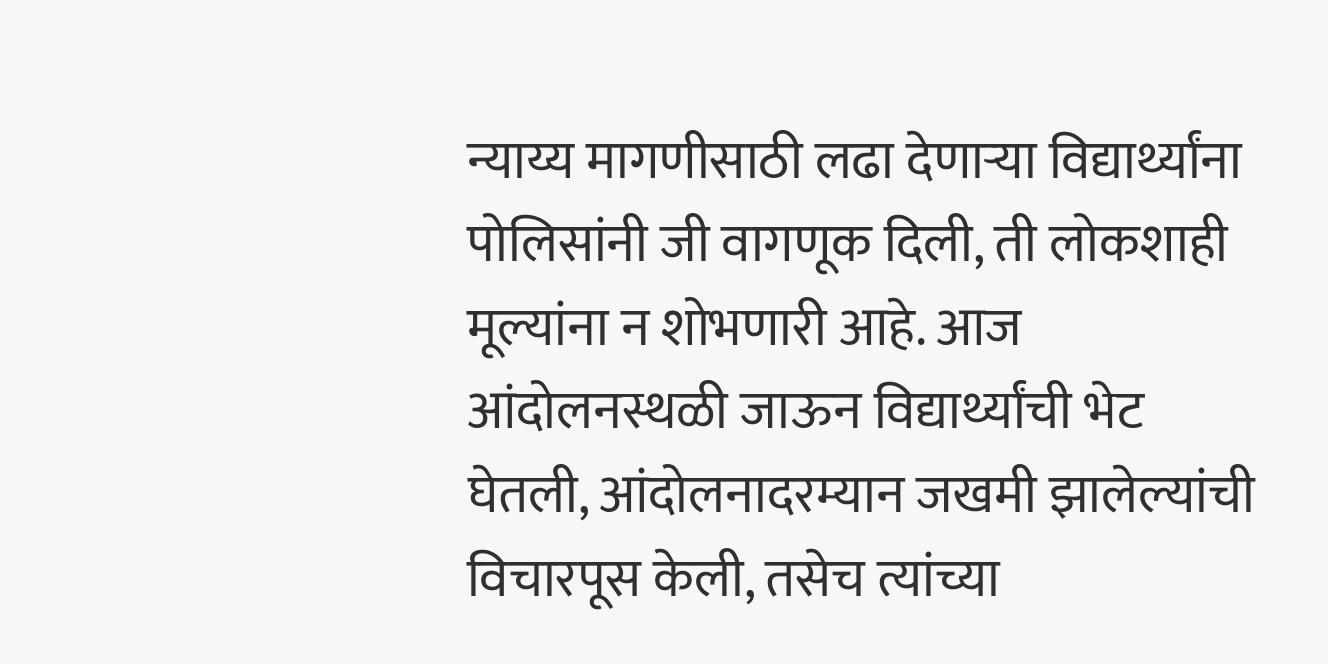न्याय्य मागणीसाठी लढा देणाऱ्या विद्यार्थ्यांना पोलिसांनी जी वागणूक दिली, ती लोकशाही मूल्यांना न शोभणारी आहे. आज आंदोलनस्थळी जाऊन विद्यार्थ्यांची भेट घेतली, आंदोलनादरम्यान जखमी झालेल्यांची विचारपूस केली, तसेच त्यांच्या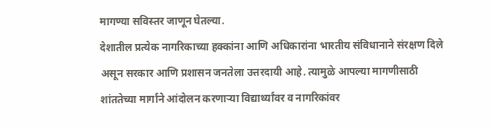मागण्या सविस्तर जाणून घेतल्या.
देशातील प्रत्येक नागरिकाच्या हक्कांना आणि अधिकारांना भारतीय संविधानाने संरक्षण दिले असून सरकार आणि प्रशासन जनतेला उत्तरदायी आहे. त्यामुळे आपल्या मागणीसाठी शांततेच्या मार्गाने आंदोलन करणाऱ्या विद्यार्थ्यांवर व नागरिकांवर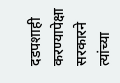दडपशाही करण्यापेक्षा सरकारने त्यांच्या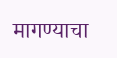मागण्याचा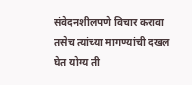संवेदनशीलपणे विचार करावा तसेच त्यांच्या मागण्यांची दखल घेत योग्य ती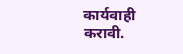कार्यवाही करावी.